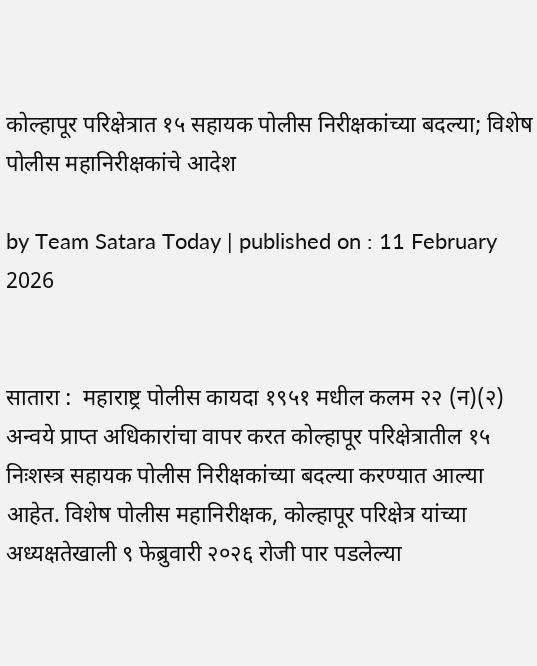कोल्हापूर परिक्षेत्रात १५ सहायक पोलीस निरीक्षकांच्या बदल्या; विशेष पोलीस महानिरीक्षकांचे आदेश

by Team Satara Today | published on : 11 February 2026


सातारा :  महाराष्ट्र पोलीस कायदा १९५१ मधील कलम २२ (न)(२) अन्वये प्राप्त अधिकारांचा वापर करत कोल्हापूर परिक्षेत्रातील १५ निःशस्त्र सहायक पोलीस निरीक्षकांच्या बदल्या करण्यात आल्या आहेत. विशेष पोलीस महानिरीक्षक, कोल्हापूर परिक्षेत्र यांच्या अध्यक्षतेखाली ९ फेब्रुवारी २०२६ रोजी पार पडलेल्या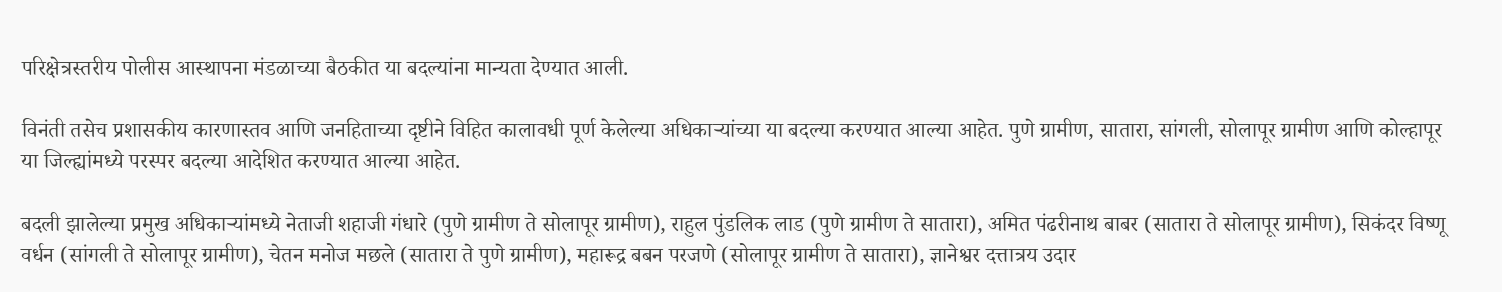परिक्षेत्रस्तरीय पोलीस आस्थापना मंडळाच्या बैठकीत या बदल्यांना मान्यता देण्यात आली.

विनंती तसेच प्रशासकीय कारणास्तव आणि जनहिताच्या दृष्टीने विहित कालावधी पूर्ण केलेल्या अधिकाऱ्यांच्या या बदल्या करण्यात आल्या आहेत. पुणे ग्रामीण, सातारा, सांगली, सोलापूर ग्रामीण आणि कोल्हापूर या जिल्ह्यांमध्ये परस्पर बदल्या आदेशित करण्यात आल्या आहेत.

बदली झालेल्या प्रमुख अधिकाऱ्यांमध्ये नेताजी शहाजी गंधारे (पुणे ग्रामीण ते सोलापूर ग्रामीण), राहुल पुंडलिक लाड (पुणे ग्रामीण ते सातारा), अमित पंढरीनाथ बाबर (सातारा ते सोलापूर ग्रामीण), सिकंदर विष्णू वर्धन (सांगली ते सोलापूर ग्रामीण), चेतन मनोज मछले (सातारा ते पुणे ग्रामीण), महारूद्र बबन परजणे (सोलापूर ग्रामीण ते सातारा), ज्ञानेश्वर दत्तात्रय उदार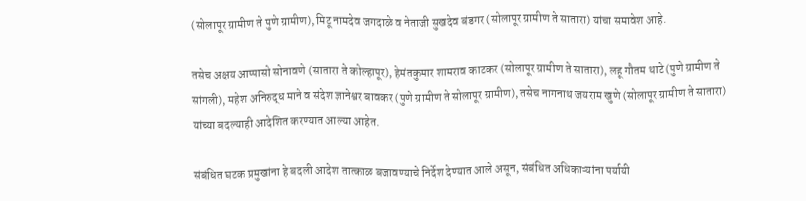(सोलापूर ग्रामीण ते पुणे ग्रामीण), मिटू नामदेव जगदाळे व नेताजी सुखदेव बंडगर (सोलापूर ग्रामीण ते सातारा) यांचा समावेश आहे.

तसेच अक्षय आप्पासो सोनावणे (सातारा ते कोल्हापूर), हेमंतकुमार शामराव काटकर (सोलापूर ग्रामीण ते सातारा), लहू गौतम थाटे (पुणे ग्रामीण ते सांगली), महेश अनिरुद्ध माने व संदेश ज्ञानेश्वर बावकर (पुणे ग्रामीण ते सोलापूर ग्रामीण), तसेच नागनाथ जयराम खुणे (सोलापूर ग्रामीण ते सातारा) यांच्या बदल्याही आदेशित करण्यात आल्या आहेत.

संबंधित घटक प्रमुखांना हे बदली आदेश तात्काळ बजावण्याचे निर्देश देण्यात आले असून, संबंधित अधिकाऱ्यांना पर्यायी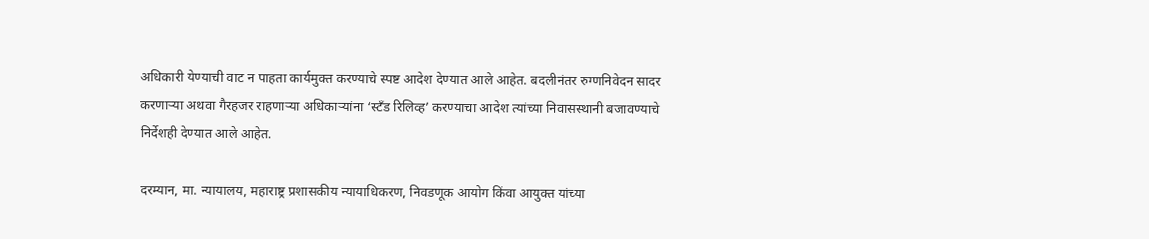अधिकारी येण्याची वाट न पाहता कार्यमुक्त करण्याचे स्पष्ट आदेश देण्यात आले आहेत. बदलीनंतर रुग्णनिवेदन सादर करणाऱ्या अथवा गैरहजर राहणाऱ्या अधिकाऱ्यांना ‘स्टँड रिलिव्ह’ करण्याचा आदेश त्यांच्या निवासस्थानी बजावण्याचे निर्देशही देण्यात आले आहेत.

दरम्यान, मा. न्यायालय, महाराष्ट्र प्रशासकीय न्यायाधिकरण, निवडणूक आयोग किंवा आयुक्त यांच्या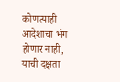कोणत्याही आदेशाचा भंग होणार नाही, याची दक्षता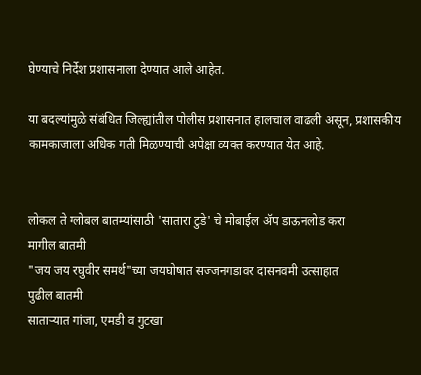घेण्याचे निर्देश प्रशासनाला देण्यात आले आहेत.

या बदल्यांमुळे संबंधित जिल्ह्यांतील पोलीस प्रशासनात हालचाल वाढली असून, प्रशासकीय कामकाजाला अधिक गती मिळण्याची अपेक्षा व्यक्त करण्यात येत आहे.


लोकल ते ग्लोबल बातम्यांसाठी 'सातारा टुडे' चे मोबाईल ॲप डाऊनलोड करा
मागील बातमी
"जय जय रघुवीर समर्थ"च्या जयघोषात सज्जनगडावर दासनवमी उत्साहात
पुढील बातमी
साताऱ्यात गांजा, एमडी व गुटखा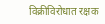विक्रीविरोधात रक्षक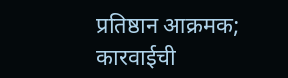प्रतिष्ठान आक्रमक; कारवाईची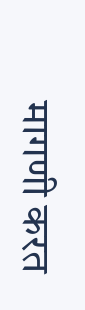मागणी करत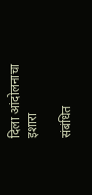दिला आंदोलनाचा इशारा

संबंधित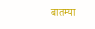बातम्या